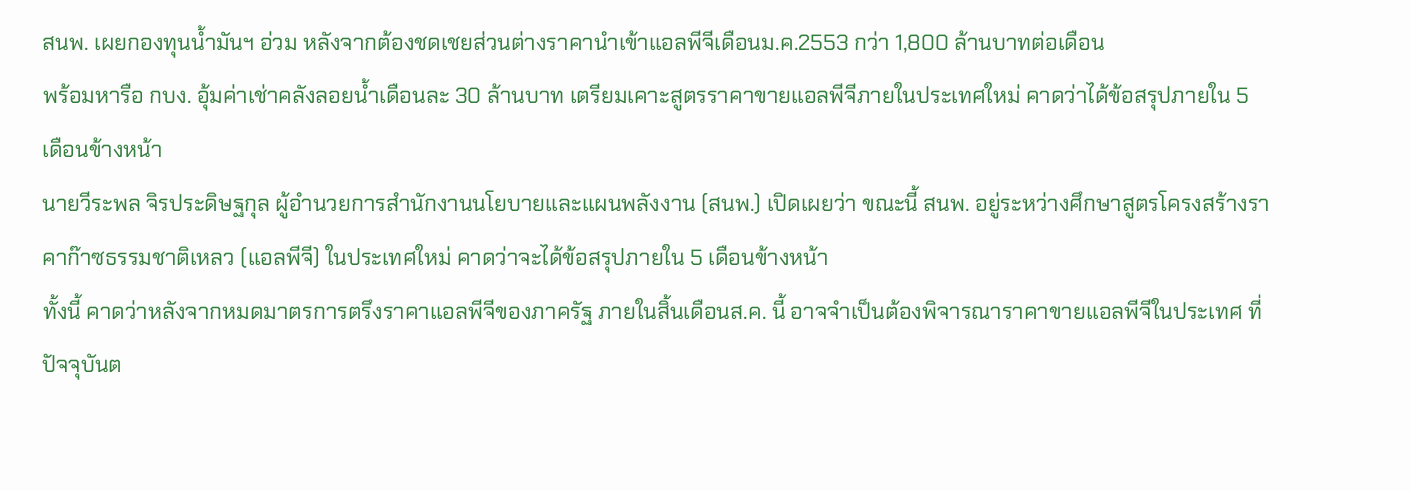สนพ. เผยกองทุนน้ำมันฯ อ่วม หลังจากต้องชดเชยส่วนต่างราคานำเข้าแอลพีจีเดือนม.ค.2553 กว่า 1,800 ล้านบาทต่อเดือน
พร้อมหารือ กบง. อุ้มค่าเช่าคลังลอยน้ำเดือนละ 30 ล้านบาท เตรียมเคาะสูตรราคาขายแอลพีจีภายในประเทศใหม่ คาดว่าได้ข้อสรุปภายใน 5 เดือนข้างหน้า
นายวีระพล จิรประดิษฐกุล ผู้อำนวยการสำนักงานนโยบายและแผนพลังงาน (สนพ.) เปิดเผยว่า ขณะนี้ สนพ. อยู่ระหว่างศึกษาสูตรโครงสร้างราคาก๊าซธรรมชาติเหลว (แอลพีจี) ในประเทศใหม่ คาดว่าจะได้ข้อสรุปภายใน 5 เดือนข้างหน้า
ทั้งนี้ คาดว่าหลังจากหมดมาตรการตรึงราคาแอลพีจีของภาครัฐ ภายในสิ้นเดือนส.ค. นี้ อาจจำเป็นต้องพิจารณาราคาขายแอลพีจีในประเทศ ที่ปัจจุบันต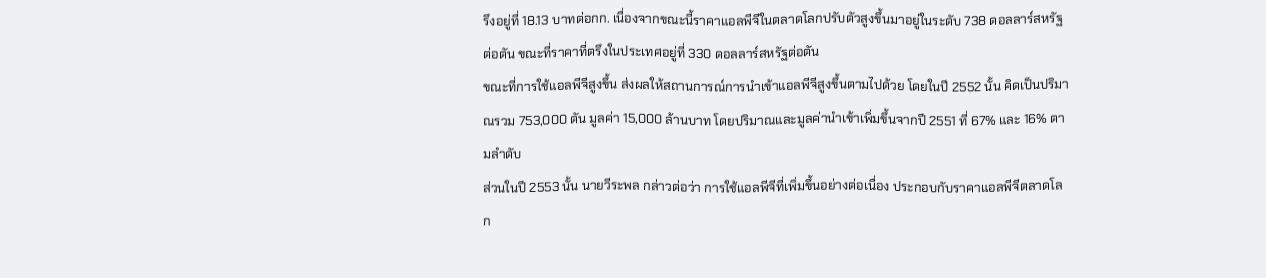รึงอยู่ที่ 18.13 บาทต่อกก. เนื่องจากขณะนี้ราคาแอลพีจีในตลาดโลกปรับตัวสูงขึ้นมาอยู่ในระดับ 738 ดอลลาร์สหรัฐต่อตัน ขณะที่ราคาที่ตรึงในประเทศอยู่ที่ 330 ดอลลาร์สหรัฐต่อตัน
ขณะที่การใช้แอลพีจีสูงขึ้น ส่งผลให้สถานการณ์การนำเข้าแอลพีจีสูงขึ้นตามไปด้วย โดยในปี 2552 นั้น คิดเป็นปริมาณรวม 753,000 ตัน มูลค่า 15,000 ล้านบาท โดยปริมาณและมูลค่านำเข้าเพิ่มขึ้นจากปี 2551 ที่ 67% และ 16% ตามลำดับ
ส่วนในปี 2553 นั้น นายวีระพล กล่าวต่อว่า การใช้แอลพีจีที่เพิ่มขึ้นอย่างต่อเนื่อง ประกอบกับราคาแอลพีจีตลาดโลก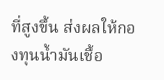ที่สูงขึ้น ส่งผลให้กองทุนน้ำมันเชื้อ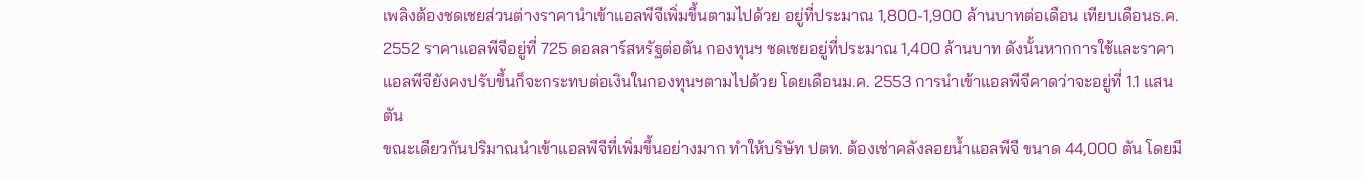เพลิงต้องชดเชยส่วนต่างราคานำเข้าแอลพีจีเพิ่มขึ้นตามไปด้วย อยู่ที่ประมาณ 1,800-1,900 ล้านบาทต่อเดือน เทียบเดือนธ.ค. 2552 ราคาแอลพีจีอยู่ที่ 725 ดอลลาร์สหรัฐต่อตัน กองทุนฯ ชดเชยอยู่ที่ประมาณ 1,400 ล้านบาท ดังนั้นหากการใช้และราคาแอลพีจียังคงปรับขึ้นก็จะกระทบต่อเงินในกองทุนฯตามไปด้วย โดยเดือนม.ค. 2553 การนำเข้าแอลพีจีคาดว่าจะอยู่ที่ 1.1 แสนตัน
ขณะเดียวกันปริมาณนำเข้าแอลพีจีที่เพิ่มขึ้นอย่างมาก ทำให้บริษัท ปตท. ต้องเช่าคลังลอยน้ำแอลพีจี ขนาด 44,000 ตัน โดยมี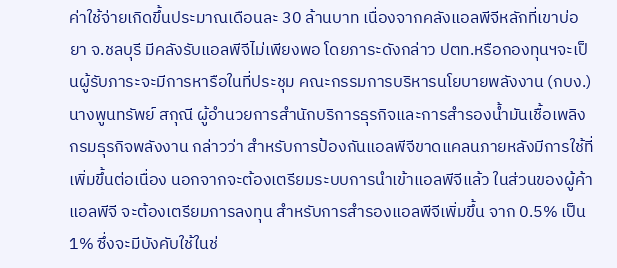ค่าใช้จ่ายเกิดขึ้นประมาณเดือนละ 30 ล้านบาท เนื่องจากคลังแอลพีจีหลักที่เขาบ่อยา จ.ชลบุรี มีคลังรับแอลพีจีไม่เพียงพอ โดยภาระดังกล่าว ปตท.หรือกองทุนฯจะเป็นผู้รับภาระจะมีการหารือในที่ประชุม คณะกรรมการบริหารนโยบายพลังงาน (กบง.)
นางพูนทรัพย์ สกุณี ผู้อำนวยการสำนักบริการธุรกิจและการสำรองน้ำมันเชื้อเพลิง กรมธุรกิจพลังงาน กล่าวว่า สำหรับการป้องกันแอลพีจีขาดแคลนภายหลังมีการใช้ที่เพิ่มขึ้นต่อเนื่อง นอกจากจะต้องเตรียมระบบการนำเข้าแอลพีจีแล้ว ในส่วนของผู้ค้าแอลพีจี จะต้องเตรียมการลงทุน สำหรับการสำรองแอลพีจีเพิ่มขึ้น จาก 0.5% เป็น 1% ซึ่งจะมีบังคับใช้ในช่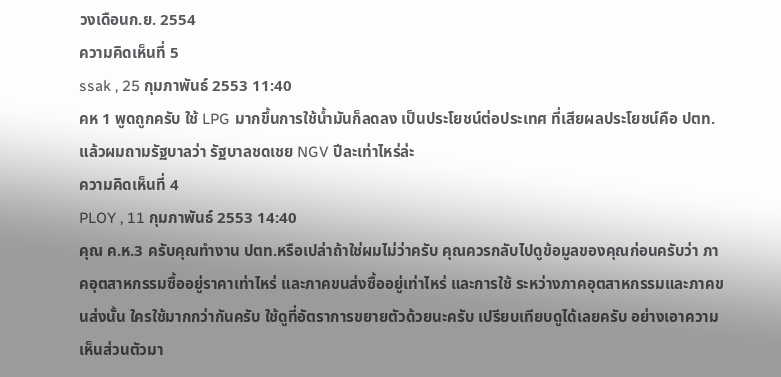วงเดือนก.ย. 2554
ความคิดเห็นที่ 5
ssak , 25 กุมภาพันธ์ 2553 11:40
คห 1 พูดถูกครับ ใช้ LPG มากขึ้นการใช้น้ำมันก็ลดลง เป็นประโยชน์ต่อประเทศ ที่เสียผลประโยชน์คือ ปตท. แล้วผมถามรัฐบาลว่า รัฐบาลชดเชย NGV ปีละเท่าไหร่ล่ะ
ความคิดเห็นที่ 4
PLOY , 11 กุมภาพันธ์ 2553 14:40
คุณ ค.ห.3 ครับคุณทำงาน ปตท.หรือเปล่าถ้าใช่ผมไม่ว่าครับ คุณควรกลับไปดูข้อมูลของคุณก่อนครับว่า ภาคอุตสาหกรรมซื้ออยู่ราคาเท่าไหร่ และภาคขนส่งซื้ออยู่เท่าไหร่ และการใช้ ระหว่างภาคอุตสาหกรรมและภาคขนส่งนั้น ใครใช้มากกว่ากันครับ ใช้ดูที่อัตราการขยายตัวด้วยนะครับ เปรียบเทียบดูได้เลยครับ อย่างเอาความเห็นส่วนตัวมา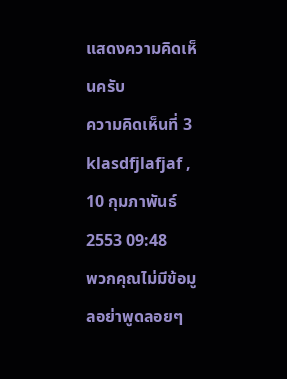แสดงความคิดเห็นครับ
ความคิดเห็นที่ 3
klasdfjlafjaf , 10 กุมภาพันธ์ 2553 09:48
พวกคุณไม่มีข้อมูลอย่าพูดลอยๆ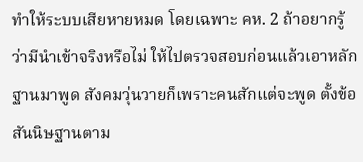ทำให้ระบบเสียหายหมด โดยเฉพาะ คห. 2 ถ้าอยากรู้ว่ามีนำเข้าจริงหรือไม่ ให้ไปตรวจสอบก่อนแล้วเอาหลักฐานมาพูด สังคมวุ่นวายก็เพราะคนสักแต่จะพูด ตั้งข้อสันนิษฐานตาม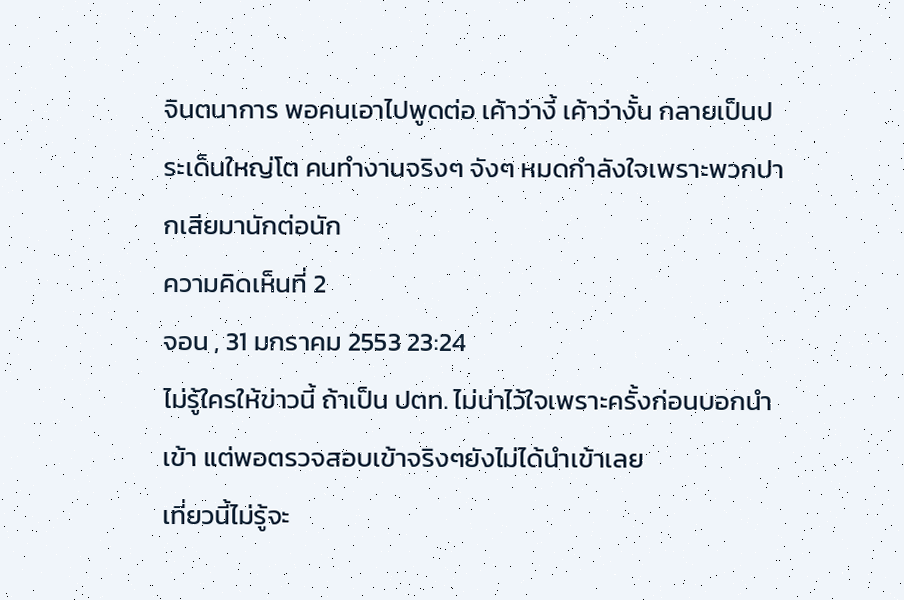จินตนาการ พอคนเอาไปพูดต่อ เค้าว่างี้ เค้าว่างั้น กลายเป็นประเด็นใหญ่โต คนทำงานจริงๆ จังๆ หมดกำลังใจเพราะพวกปากเสียมานักต่อนัก
ความคิดเห็นที่ 2
จอน , 31 มกราคม 2553 23:24
ไม่รู้ใครให้ข่าวนี้ ถ้าเป็น ปตท. ไม่น่าไว้ใจเพราะครั้งก่อนบอกนำเข้า แต่พอตรวจสอบเข้าจริงๆยังไม่ได้นำเข้าเลย
เที่ยวนี้ไม่รู้จะ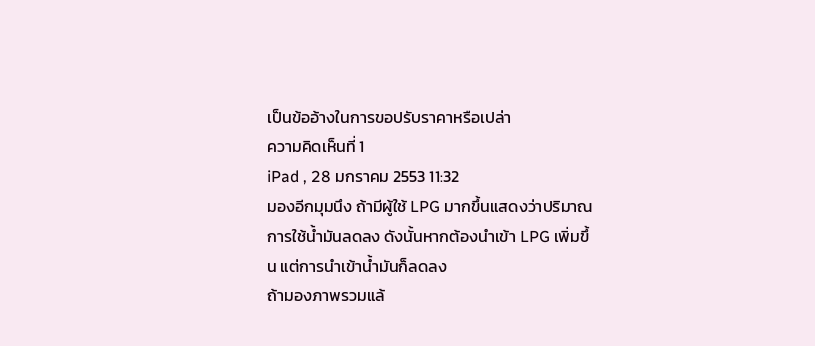เป็นข้ออ้างในการขอปรับราคาหรือเปล่า
ความคิดเห็นที่ 1
iPad , 28 มกราคม 2553 11:32
มองอีกมุมนึง ถ้ามีผู้ใช้ LPG มากขึ้นแสดงว่าปริมาณการใช้น้ำมันลดลง ดังนั้นหากต้องนำเข้า LPG เพิ่มขึ้น แต่การนำเข้าน้ำมันก็ลดลง
ถ้ามองภาพรวมแล้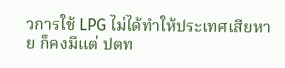วการใช้ LPG ไม่ได้ทำให้ประเทศเสียหาย ก็คงมีแต่ ปตท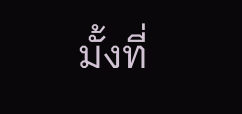มั้งที่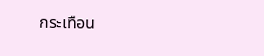กระเทือน